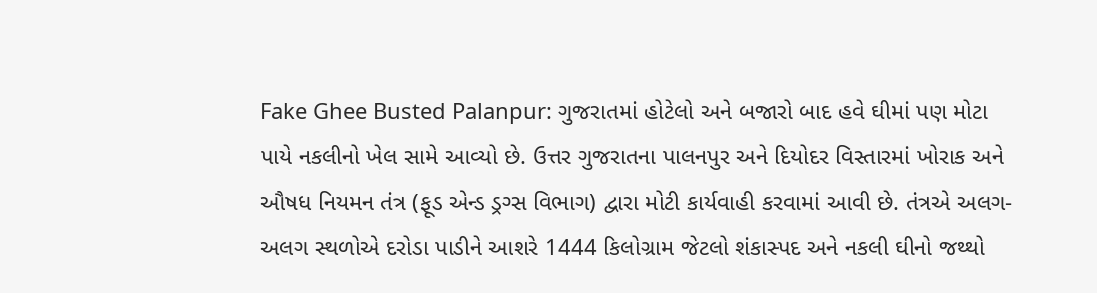Fake Ghee Busted Palanpur: ગુજરાતમાં હોટેલો અને બજારો બાદ હવે ઘીમાં પણ મોટા પાયે નકલીનો ખેલ સામે આવ્યો છે. ઉત્તર ગુજરાતના પાલનપુર અને દિયોદર વિસ્તારમાં ખોરાક અને ઔષધ નિયમન તંત્ર (ફૂડ એન્ડ ડ્રગ્સ વિભાગ) દ્વારા મોટી કાર્યવાહી કરવામાં આવી છે. તંત્રએ અલગ-અલગ સ્થળોએ દરોડા પાડીને આશરે 1444 કિલોગ્રામ જેટલો શંકાસ્પદ અને નકલી ઘીનો જથ્થો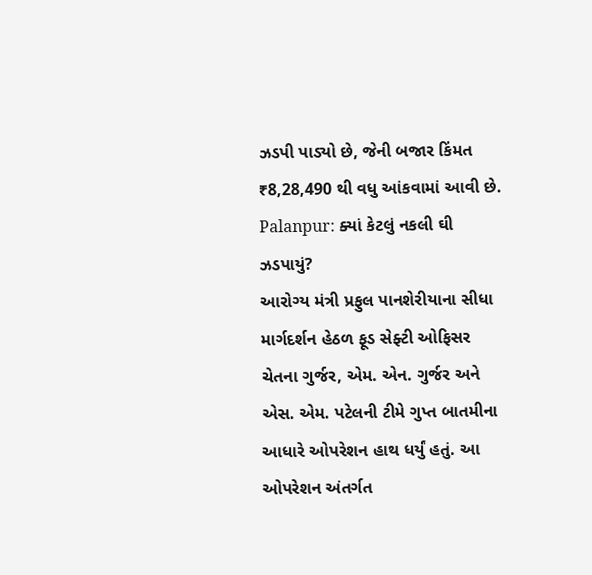ઝડપી પાડ્યો છે, જેની બજાર કિંમત ₹8,28,490 થી વધુ આંકવામાં આવી છે.
Palanpur: ક્યાં કેટલું નકલી ઘી ઝડપાયું?
આરોગ્ય મંત્રી પ્રફુલ પાનશેરીયાના સીધા માર્ગદર્શન હેઠળ ફૂડ સેફ્ટી ઓફિસર ચેતના ગુર્જર, એમ. એન. ગુર્જર અને એસ. એમ. પટેલની ટીમે ગુપ્ત બાતમીના આધારે ઓપરેશન હાથ ધર્યું હતું. આ ઓપરેશન અંતર્ગત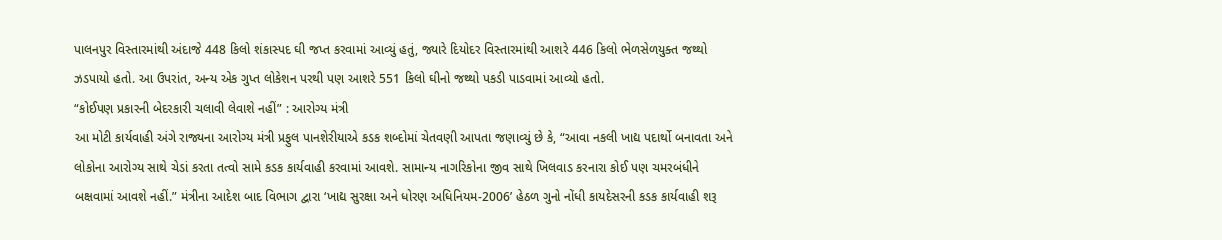પાલનપુર વિસ્તારમાંથી અંદાજે 448 કિલો શંકાસ્પદ ઘી જપ્ત કરવામાં આવ્યું હતું, જ્યારે દિયોદર વિસ્તારમાંથી આશરે 446 કિલો ભેળસેળયુક્ત જથ્થો ઝડપાયો હતો. આ ઉપરાંત, અન્ય એક ગુપ્ત લોકેશન પરથી પણ આશરે 551 કિલો ઘીનો જથ્થો પકડી પાડવામાં આવ્યો હતો.
“કોઈપણ પ્રકારની બેદરકારી ચલાવી લેવાશે નહીં” : આરોગ્ય મંત્રી
આ મોટી કાર્યવાહી અંગે રાજ્યના આરોગ્ય મંત્રી પ્રફુલ પાનશેરીયાએ કડક શબ્દોમાં ચેતવણી આપતા જણાવ્યું છે કે, “આવા નકલી ખાદ્ય પદાર્થો બનાવતા અને લોકોના આરોગ્ય સાથે ચેડાં કરતા તત્વો સામે કડક કાર્યવાહી કરવામાં આવશે. સામાન્ય નાગરિકોના જીવ સાથે ખિલવાડ કરનારા કોઈ પણ ચમરબંધીને બક્ષવામાં આવશે નહીં.” મંત્રીના આદેશ બાદ વિભાગ દ્વારા ‘ખાદ્ય સુરક્ષા અને ધોરણ અધિનિયમ-2006’ હેઠળ ગુનો નોંધી કાયદેસરની કડક કાર્યવાહી શરૂ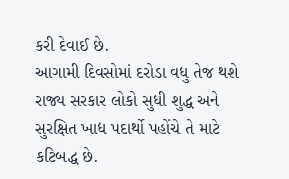કરી દેવાઈ છે.
આગામી દિવસોમાં દરોડા વધુ તેજ થશે
રાજ્ય સરકાર લોકો સુધી શુદ્ધ અને સુરક્ષિત ખાદ્ય પદાર્થો પહોંચે તે માટે કટિબદ્ધ છે.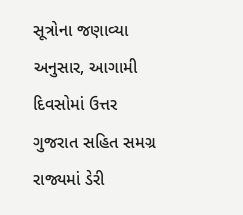સૂત્રોના જણાવ્યા અનુસાર, આગામી દિવસોમાં ઉત્તર ગુજરાત સહિત સમગ્ર રાજ્યમાં ડેરી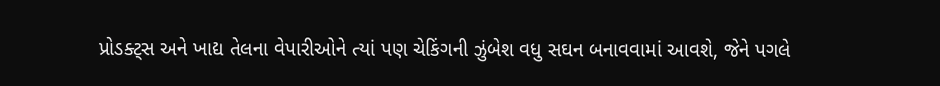પ્રોડક્ટ્સ અને ખાદ્ય તેલના વેપારીઓને ત્યાં પણ ચેકિંગની ઝુંબેશ વધુ સઘન બનાવવામાં આવશે, જેને પગલે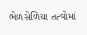ભેળસેળિયા તત્વોમાં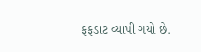ફફડાટ વ્યાપી ગયો છે.